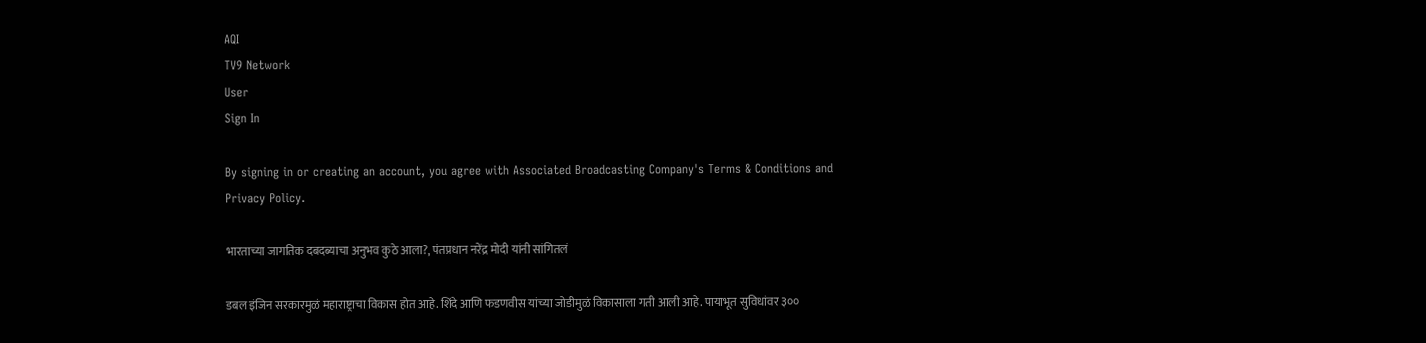AQI
TV9 Network
User
Sign In

By signing in or creating an account, you agree with Associated Broadcasting Company's Terms & Conditions and Privacy Policy.

भारताच्या जागतिक दबदब्याचा अनुभव कुठे आला?, पंतप्रधान नरेंद्र मोदी यांनी सांगितलं

डबल इंजिन सरकारमुळं महाराष्ट्राचा विकास होत आहे. शिंदे आणि फडणवीस यांच्या जोडीमुळं विकासाला गती आली आहे. पायाभूत सुविधांवर ३००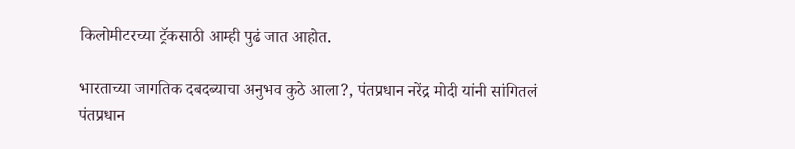किलोमीटरच्या ट्रॅकसाठी आम्ही पुढं जात आहोत.

भारताच्या जागतिक दबदब्याचा अनुभव कुठे आला?, पंतप्रधान नरेंद्र मोदी यांनी सांगितलं
पंतप्रधान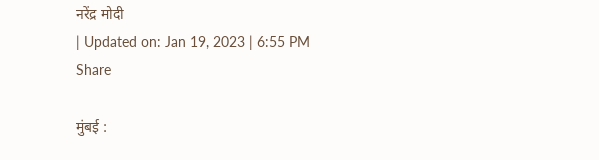नरेंद्र मोदी
| Updated on: Jan 19, 2023 | 6:55 PM
Share

मुंबई :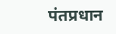पंतप्रधान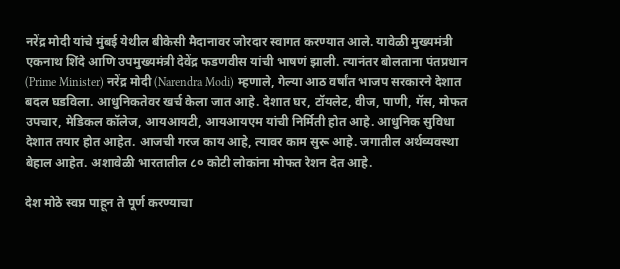नरेंद्र मोदी यांचे मुंबई येथील बीकेसी मैदानावर जोरदार स्वागत करण्यात आले. यावेळी मुख्यमंत्री एकनाथ शिंदे आणि उपमुख्यमंत्री देवेंद्र फडणवीस यांची भाषणं झाली. त्यानंतर बोलताना पंतप्रधान (Prime Minister) नरेंद्र मोदी (Narendra Modi) म्हणाले, गेल्या आठ वर्षांत भाजप सरकारने देशात बदल घडविला. आधुनिकतेवर खर्च केला जात आहे. देशात घर, टॉयलेट, वीज, पाणी, गॅस, मोफत उपचार, मेडिकल कॉलेज, आयआयटी, आयआयएम यांची निर्मिती होत आहे. आधुनिक सुविधा देशात तयार होत आहेत. आजची गरज काय आहे, त्यावर काम सुरू आहे. जगातील अर्थव्यवस्था बेहाल आहेत. अशावेळी भारतातील ८० कोटी लोकांना मोफत रेशन देत आहे.

देश मोठे स्वप्न पाहून ते पूर्ण करण्याचा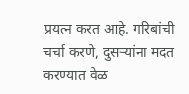प्रयत्न करत आहे. गरिबांची चर्चा करणे, दुसऱ्यांना मदत करण्यात वेळ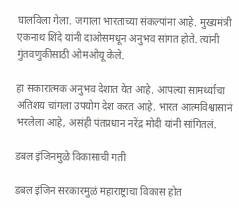घालविला गेला. जगाला भारताच्या संकल्पांना आहे. मुख्यमंत्री एकनाथ शिंदे यांनी दाओसमधून अनुभव सांगत होते. त्यांनी गुंतवणुकीसाठी ओमओयू केले.

हा सकारात्मक अनुभव देशात येत आहे. आपल्या सामर्थ्याचा अतिशय चांगला उपयोग देश करत आहे. भारत आत्मविश्वासानं भरलेला आहे, असंही पंतप्रधान नरेंद्र मोदी यांनी सांगितलं.

डबल इंजिनमुळे विकासाची गती

डबल इंजिन सरकारमुळं महाराष्ट्राचा विकास होत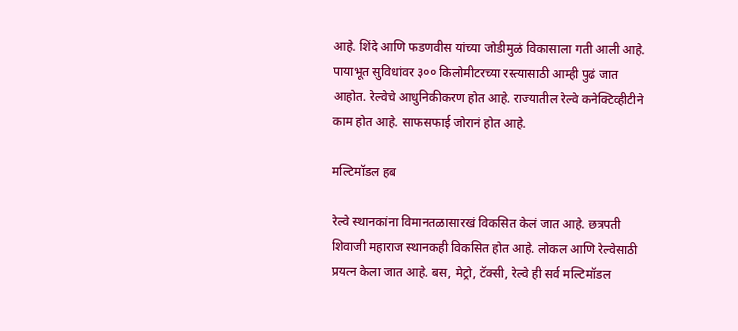आहे. शिंदे आणि फडणवीस यांच्या जोडीमुळं विकासाला गती आली आहे. पायाभूत सुविधांवर ३०० किलोमीटरच्या रस्त्यासाठी आम्ही पुढं जात आहोत. रेल्वेचे आधुनिकीकरण होत आहे. राज्यातील रेल्वे कनेक्टिव्हीटीने काम होत आहे. साफसफाई जोरानं होत आहे.

मल्टिमॉडल हब

रेल्वे स्थानकांना विमानतळासारखं विकसित केलं जात आहे. छत्रपती शिवाजी महाराज स्थानकही विकसित होत आहे. लोकल आणि रेल्वेसाठी प्रयत्न केला जात आहे. बस, मेट्रो, टॅक्सी, रेल्वे ही सर्व मल्टिमॉडल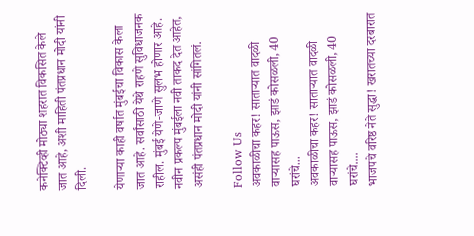कनेक्टिव्ही मोठ्या शहरात विकसित केले जात आहे, अशी माहिती पंतप्रधान मोदी यांनी दिली.

येणाऱ्या काही वर्षात मुंबईचा विकास केला जात आहे. सर्वांसाठी येथे राहणे सुविधाजनक राहील. मुंबई येणे-जाणे सुलभ होणार आहे. नवीन प्रकल्प मुंबईला नवी ताकद देत आहेत, असंही पंतप्रधान मोदी यांनी सांगितलं.

Follow Us
अवकाळीचा कहर! साताऱ्यात वादळी वाऱ्यासह पाऊस, झाडं कोसळली, 40 घरांचे...
अवकाळीचा कहर! साताऱ्यात वादळी वाऱ्यासह पाऊस, झाडं कोसळली, 40 घरांचे....
भाजपचे वरिष्ठ नेते सुद्धा! खरातच्या दरबारात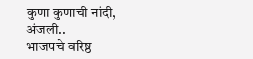कुणा कुणाची नांदी, अंजली..
भाजपचे वरिष्ठ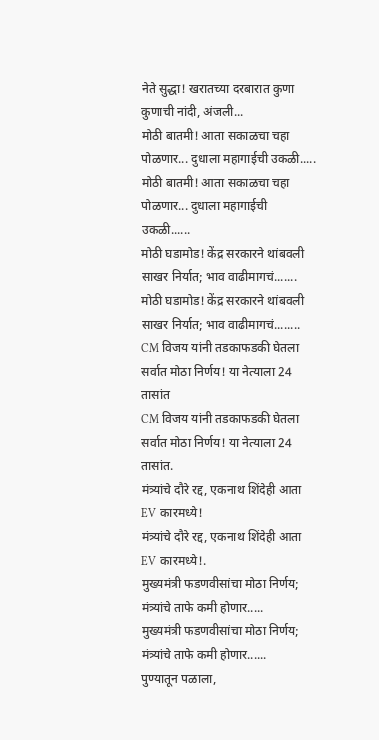नेते सुद्धा! खरातच्या दरबारात कुणा कुणाची नांदी, अंजली...
मोठी बातमी! आता सकाळचा चहा पोळणार... दुधाला महागाईची उकळी.....
मोठी बातमी! आता सकाळचा चहा पोळणार... दुधाला महागाईची उकळी......
मोठी घडामोड! केंद्र सरकारने थांबवली साखर निर्यात; भाव वाढीमागचं.......
मोठी घडामोड! केंद्र सरकारने थांबवली साखर निर्यात; भाव वाढीमागचं........
CM विजय यांनी तडकाफडकी घेतला सर्वात मोठा निर्णय! या नेत्याला 24 तासांत
CM विजय यांनी तडकाफडकी घेतला सर्वात मोठा निर्णय! या नेत्याला 24 तासांत.
मंत्र्यांचे दौरे रद्द, एकनाथ शिंदेही आता EV कारमध्ये!
मंत्र्यांचे दौरे रद्द, एकनाथ शिंदेही आता EV कारमध्ये!.
मुख्यमंत्री फडणवीसांचा मोठा निर्णय; मंत्र्यांचे ताफे कमी होणार.....
मुख्यमंत्री फडणवीसांचा मोठा निर्णय; मंत्र्यांचे ताफे कमी होणार......
पुण्यातून पळाला,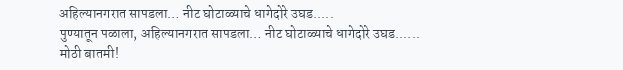अहिल्यानगरात सापडला… नीट घोटाळ्याचे धागेदोरे उघड.....
पुण्यातून पळाला, अहिल्यानगरात सापडला… नीट घोटाळ्याचे धागेदोरे उघड......
मोठी बातमी!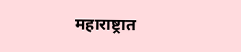महाराष्ट्रात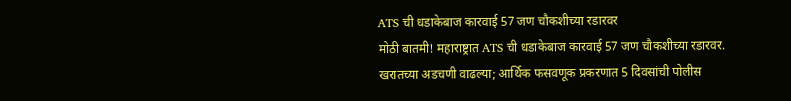ATS ची धडाकेबाज कारवाई 57 जण चौकशीच्या रडारवर
मोठी बातमी! महाराष्ट्रात ATS ची धडाकेबाज कारवाई 57 जण चौकशीच्या रडारवर.
खरातच्या अडचणी वाढल्या; आर्थिक फसवणूक प्रकरणात 5 दिवसांची पोलीस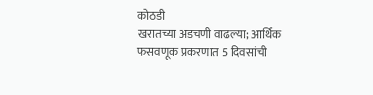कोठडी
खरातच्या अडचणी वाढल्या; आर्थिक फसवणूक प्रकरणात 5 दिवसांची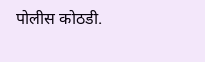पोलीस कोठडी.